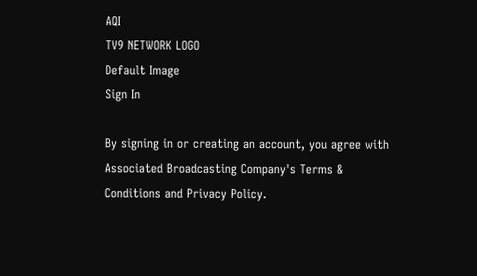AQI
TV9 NETWORK LOGO
Default Image
Sign In

By signing in or creating an account, you agree with Associated Broadcasting Company's Terms & Conditions and Privacy Policy.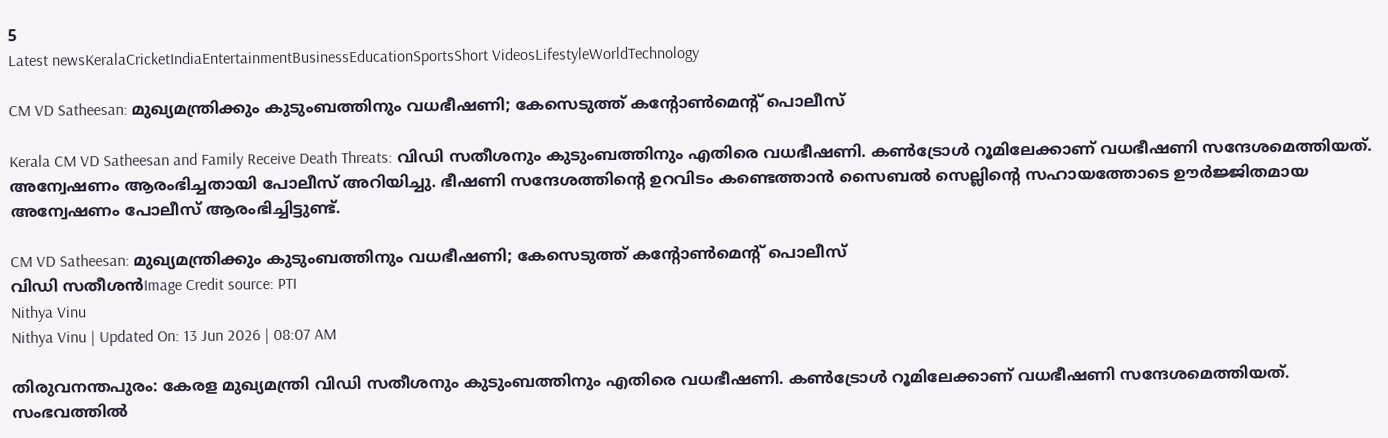5
Latest newsKeralaCricketIndiaEntertainmentBusinessEducationSportsShort VideosLifestyleWorldTechnology

CM VD Satheesan: മുഖ്യമന്ത്രിക്കും കുടുംബത്തിനും വധഭീഷണി; കേസെടുത്ത് കന്റോൺമെന്റ് പൊലീസ്

Kerala CM VD Satheesan and Family Receive Death Threats: വിഡി സതീശനും കുടുംബത്തിനും എതിരെ വധഭീഷണി. കൺട്രോൾ റൂമിലേക്കാണ് വധഭീഷണി സന്ദേശമെത്തിയത്. അന്വേഷണം ആരംഭിച്ചതായി പോലീസ് അറിയിച്ചു. ഭീഷണി സന്ദേശത്തിന്റെ ഉറവിടം കണ്ടെത്താൻ സൈബൽ സെല്ലിന്റെ സഹായത്തോടെ ഊർജ്ജിതമായ അന്വേഷണം പോലീസ് ആരംഭിച്ചിട്ടുണ്ട്.

CM VD Satheesan: മുഖ്യമന്ത്രിക്കും കുടുംബത്തിനും വധഭീഷണി; കേസെടുത്ത് കന്റോൺമെന്റ് പൊലീസ്
വിഡി സതീശൻImage Credit source: PTI
Nithya Vinu
Nithya Vinu | Updated On: 13 Jun 2026 | 08:07 AM

തിരുവനന്തപുരം: കേരള മുഖ്യമന്ത്രി വിഡി സതീശനും കുടുംബത്തിനും എതിരെ വധഭീഷണി. കൺട്രോൾ റൂമിലേക്കാണ് വധഭീഷണി സന്ദേശമെത്തിയത്. സംഭവത്തിൽ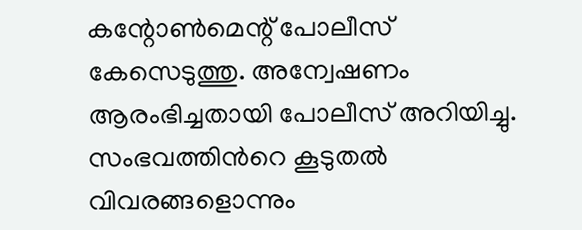കന്റോൺമെന്റ് പോലീസ് കേസെടുത്തു. അന്വേഷണം ആരംഭിച്ചതായി പോലീസ് അറിയിച്ചു. സംഭവത്തിന്‍റെ കൂടുതല്‍ വിവരങ്ങളൊന്നും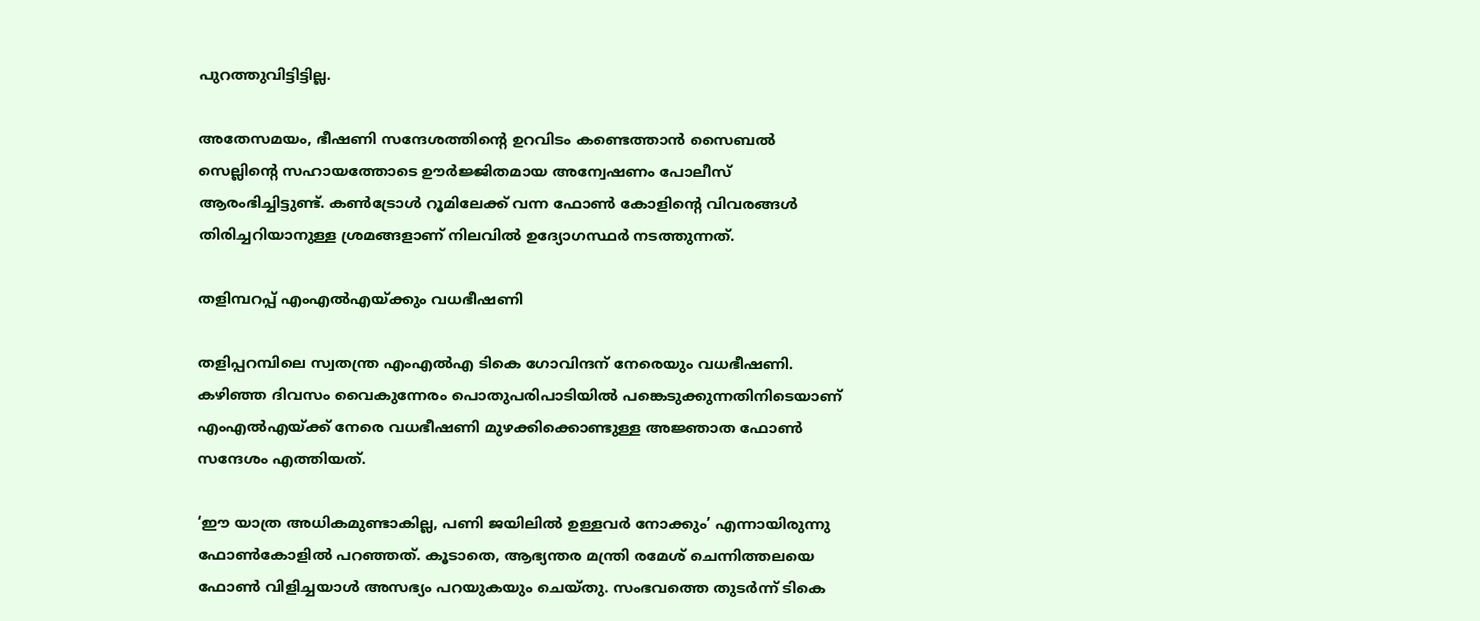പുറത്തുവിട്ടിട്ടില്ല.

അതേസമയം, ഭീഷണി സന്ദേശത്തിന്റെ ഉറവിടം കണ്ടെത്താൻ സൈബൽ സെല്ലിന്റെ സഹായത്തോടെ ഊർജ്ജിതമായ അന്വേഷണം പോലീസ് ആരംഭിച്ചിട്ടുണ്ട്. കൺട്രോൾ റൂമിലേക്ക് വന്ന ഫോൺ കോളിന്റെ വിവരങ്ങൾ തിരിച്ചറിയാനുള്ള ശ്രമങ്ങളാണ് നിലവിൽ ഉദ്യോഗസ്ഥർ നടത്തുന്നത്.

തളിമ്പറപ്പ് എംഎൽഎയ്ക്കും വധഭീഷണി

തളിപ്പറമ്പിലെ സ്വതന്ത്ര എംഎൽഎ ടികെ ഗോവിന്ദന് നേരെയും വധഭീഷണി. കഴിഞ്ഞ ദിവസം വൈകുന്നേരം പൊതുപരിപാടിയിൽ പങ്കെടുക്കുന്നതിനിടെയാണ് എംഎൽഎയ്ക്ക് നേരെ വധഭീഷണി മുഴക്കിക്കൊണ്ടുള്ള അജ്ഞാത ഫോൺ സന്ദേശം എത്തിയത്.

‘ഈ യാത്ര അധികമുണ്ടാകില്ല, പണി ജയിലിൽ ഉള്ളവർ നോക്കും’ എന്നായിരുന്നു ഫോൺകോളിൽ പറഞ്ഞത്. കൂടാതെ, ആഭ്യന്തര മന്ത്രി രമേശ് ചെന്നിത്തലയെ ഫോൺ വിളിച്ചയാൾ അസഭ്യം പറയുകയും ചെയ്തു. സംഭവത്തെ തുടർന്ന് ടികെ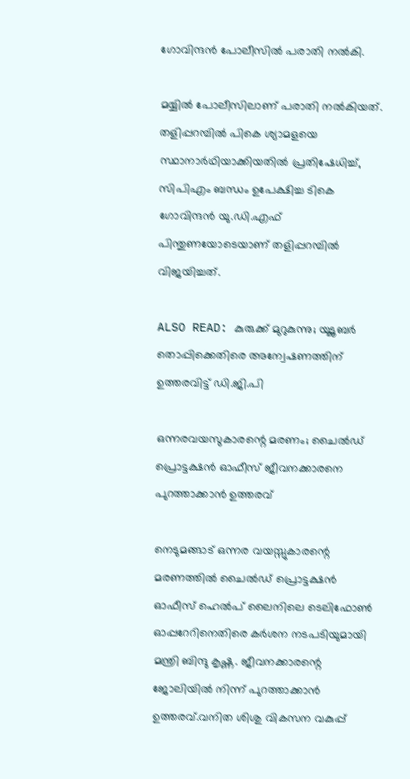ഗോവിന്ദൻ പോലീസിൽ പരാതി നൽകി.

മയ്യിൽ പോലീസിലാണ് പരാതി നൽകിയത്. തളിപ്പറമ്പിൽ പികെ ശ്യാമളയെ സ്ഥാനാർഥിയാക്കിയതിൽ പ്രതിഷേധിച്ച്, സിപിഎം ബന്ധം ഉപേക്ഷിച്ച ടികെ ഗോവിന്ദൻ യു.ഡി.എഫ് പിന്തുണയോടെയാണ് തളിപ്പറമ്പിൽ വിജയിച്ചത്.

ALSO READ: കുരുക്ക് മുറുകുന്നു; യൂടൂബര്‍ തൊപ്പിക്കെതിരെ അന്വേഷണത്തിന് ഉത്തരവിട്ട് ഡി.ജി.പി

ഒന്നരവയസുകാരന്റെ മരണം; ചൈൽഡ് പ്രൊട്ടക്ഷൻ ഓഫീസ് ജീവനക്കാരനെ പുറത്താക്കാൻ ഉത്തരവ്

നെടുമങ്ങാട് ഒന്നര വയസ്സുകാരന്റെ മരണത്തിൽ ചൈൽഡ് പ്രൊട്ടക്ഷൻ ഓഫീസ് ഹെൽപ് ലൈനിലെ ടെലിഫോൺ ഓപ്പറേറിനെതിരെ കർശന നടപടിയുമായി മന്ത്രി ബിന്ദു കൃഷ്ണ. ജീവനക്കാരന്റെ ജോലിയിൽ നിന്ന് പുറത്താക്കാൻ ഉത്തരവ്.വനിത ശിശു വികസന വകുപ്പ്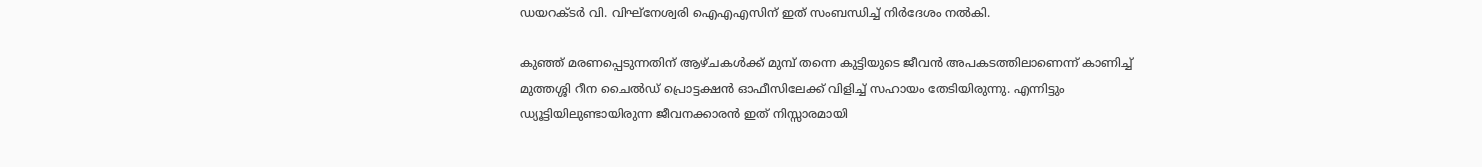ഡയറക്ടർ വി. വിഘ്നേശ്വരി ഐഎഎസിന് ഇത് സംബന്ധിച്ച് നിർദേശം നൽകി.

കുഞ്ഞ് മരണപ്പെടുന്നതിന് ആഴ്ചകൾക്ക് മുമ്പ് തന്നെ കുട്ടിയുടെ ജീവൻ അപകടത്തിലാണെന്ന് കാണിച്ച് മുത്തശ്ശി റീന ചൈൽഡ് പ്രൊട്ടക്ഷൻ ഓഫീസിലേക്ക് വിളിച്ച് സഹായം തേടിയിരുന്നു. എന്നിട്ടും ഡ്യൂട്ടിയിലുണ്ടായിരുന്ന ജീവനക്കാരൻ ഇത് നിസ്സാരമായി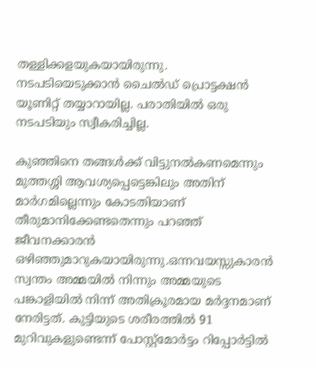തള്ളിക്കളയുകയായിരുന്നു. നടപടിയെടുക്കാൻ ചൈൽഡ് പ്രൊട്ടക്ഷൻ യൂണിറ്റ് തയ്യാറായില്ല. പരാതിയിൽ ഒരു നടപടിയും സ്വീകരിച്ചില്ല.

കുഞ്ഞിനെ തങ്ങൾക്ക് വിട്ടുനൽകണമെന്നും മുത്തശ്ശി ആവശ്യപ്പെട്ടെങ്കിലും അതിന് മാർഗമില്ലെന്നും കോടതിയാണ് തീരുമാനിക്കേണ്ടതെന്നും പറഞ്ഞ് ജീവനക്കാരൻ ഒഴിഞ്ഞുമാറുകയായിരുന്നു.ഒന്നവയസ്സുകാരൻ സ്വന്തം അമ്മയിൽ നിന്നും അമ്മയുടെ പങ്കാളിയിൽ നിന്ന് അതിക്രൂരമായ മർദ്ദനമാണ് നേരിട്ടത്. കുട്ടിയുടെ ശരീരത്തിൽ 91 മുറിവുകളുണ്ടെന്ന് പോസ്റ്റ്മോർട്ടം റിപ്പോർട്ടിൽ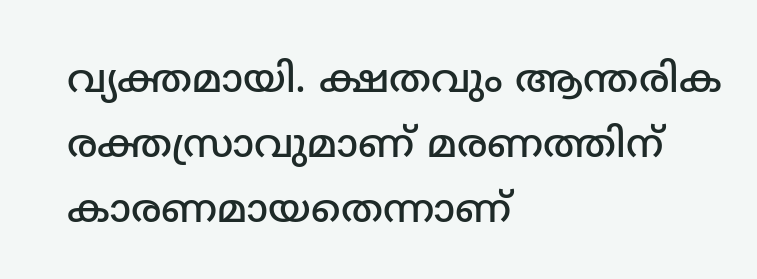വ്യക്തമായി. ക്ഷതവും ആന്തരിക രക്തസ്രാവുമാണ് മരണത്തിന് കാരണമായതെന്നാണ്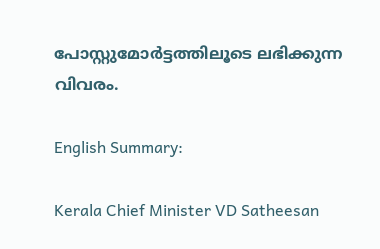പോസ്റ്റുമോർട്ടത്തിലൂടെ ലഭിക്കുന്ന വിവരം.

English Summary:

Kerala Chief Minister VD Satheesan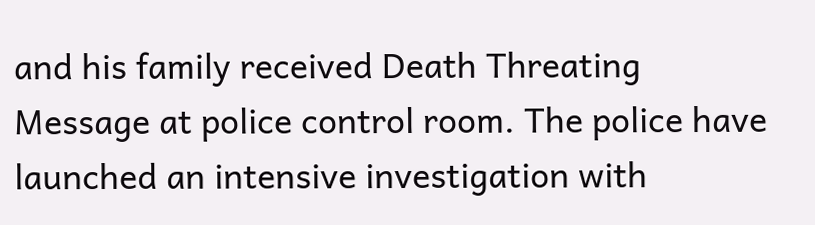and his family received Death Threating Message at police control room. The police have launched an intensive investigation with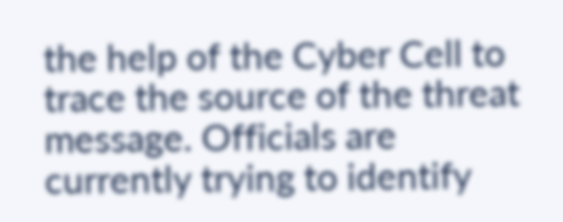the help of the Cyber Cell to trace the source of the threat message. Officials are currently trying to identify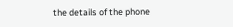the details of the phone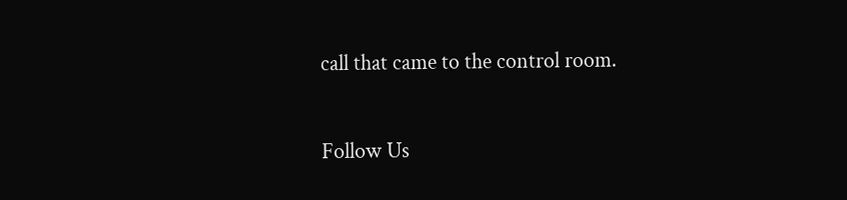call that came to the control room.

Follow Us